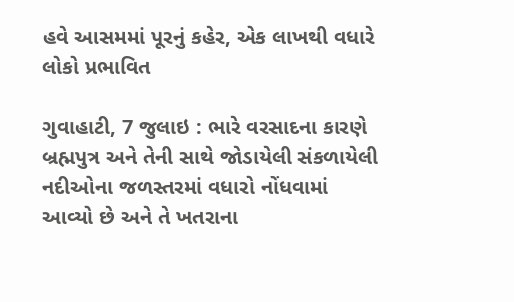હવે આસમમાં પૂરનું કહેર, એક લાખથી વધારે લોકો પ્રભાવિત

ગુવાહાટી, 7 જુલાઇ : ભારે વરસાદના કારણે બ્રહ્મપુત્ર અને તેની સાથે જોડાયેલી સંકળાયેલી નદીઓના જળસ્તરમાં વધારો નોંધવામાં આવ્યો છે અને તે ખતરાના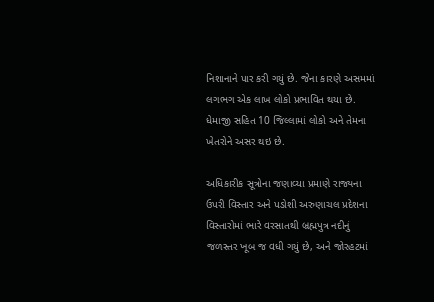નિશાનાને પાર કરી ગયું છે. જેના કારણે અસમમાં લગભગ એક લાખ લોકો પ્રભાવિત થયા છે. ધેમાજી સહિત 10 જિલ્લામાં લોકો અને તેમના ખેતરોને અસર થઇ છે.

અધિકારીક સૂત્રોના જણાવ્યા પ્રમાણે રાજ્યના ઉપરી વિસ્તાર અને પડોશી અરુણાચલ પ્રદેશના વિસ્તારોમાં ભારે વરસાતથી બ્રહ્મપુત્ર નદીનું જળસ્તર ખૂબ જ વધી ગયું છે, અને જોરહટમાં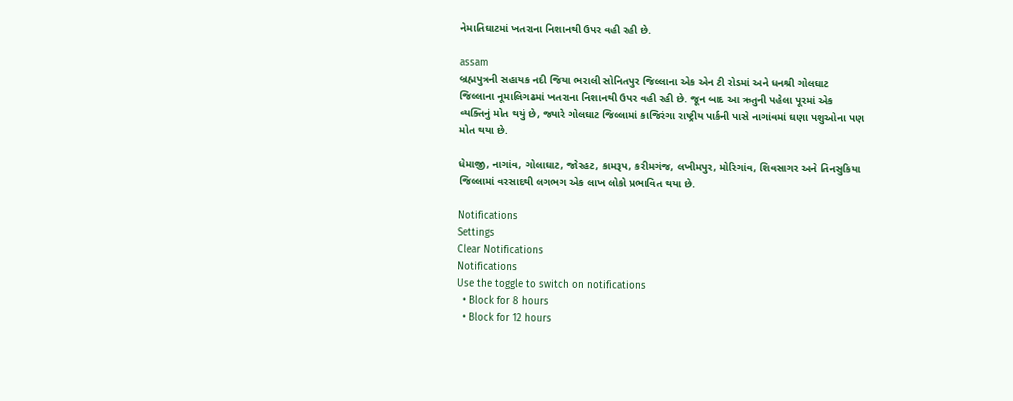નેમાતિઘાટમાં ખતરાના નિશાનથી ઉપર વહી રહી છે.

assam
બ્રહ્મપુત્રની સહાયક નદી જિયા ભરાલી સોનિતપુર જિલ્લાના એક એન ટી રોડમાં અને ધનશ્રી ગોલઘાટ જિલ્લાના નૂમાલિગઢમાં ખતરાના નિશાનથી ઉપર વહી રહી છે. જૂન બાદ આ ઋતુની પહેલા પૂરમાં એક વ્યક્તિનું મોત થયું છે, જ્યારે ગોલઘાટ જિલ્લામાં કાજિરંગા રાષ્ટ્રીય પાર્કની પાસે નાગાંવમાં ઘણા પશુઓના પણ મોત થયા છે.

ધેમાજી, નાગાંવ, ગોલાઘાટ, જોરહટ, કામરૂપ, કરીમગંજ, લખીમપુર, મોરિગાંવ, શિવસાગર અને તિનસુકિયા જિલ્લામાં વરસાદથી લગભગ એક લાખ લોકો પ્રભાવિત થયા છે.

Notifications
Settings
Clear Notifications
Notifications
Use the toggle to switch on notifications
  • Block for 8 hours
  • Block for 12 hours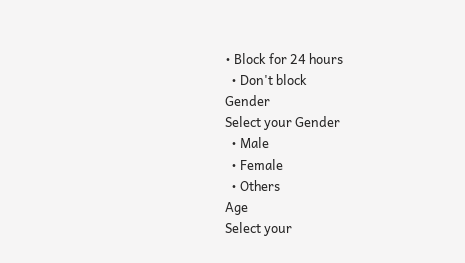• Block for 24 hours
  • Don't block
Gender
Select your Gender
  • Male
  • Female
  • Others
Age
Select your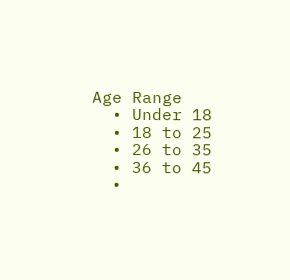Age Range
  • Under 18
  • 18 to 25
  • 26 to 35
  • 36 to 45
  •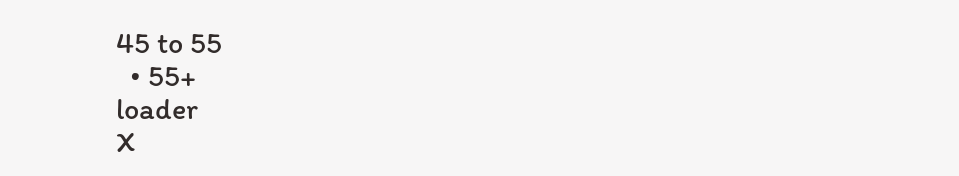45 to 55
  • 55+
loader
X